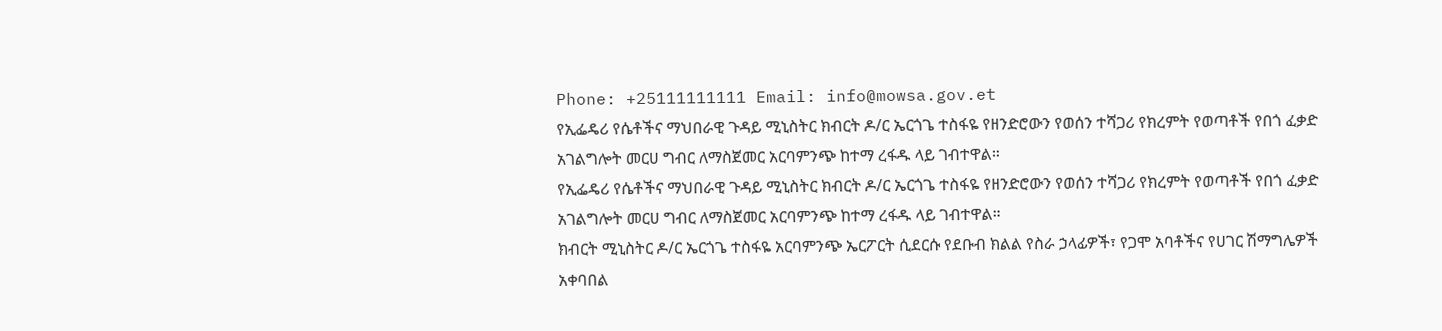Phone: +25111111111 Email: info@mowsa.gov.et
የኢፌዴሪ የሴቶችና ማህበራዊ ጉዳይ ሚኒስትር ክብርት ዶ/ር ኤርጎጌ ተስፋዬ የዘንድሮውን የወሰን ተሻጋሪ የክረምት የወጣቶች የበጎ ፈቃድ አገልግሎት መርሀ ግብር ለማስጀመር አርባምንጭ ከተማ ረፋዱ ላይ ገብተዋል።
የኢፌዴሪ የሴቶችና ማህበራዊ ጉዳይ ሚኒስትር ክብርት ዶ/ር ኤርጎጌ ተስፋዬ የዘንድሮውን የወሰን ተሻጋሪ የክረምት የወጣቶች የበጎ ፈቃድ አገልግሎት መርሀ ግብር ለማስጀመር አርባምንጭ ከተማ ረፋዱ ላይ ገብተዋል።
ክብርት ሚኒስትር ዶ/ር ኤርጎጌ ተስፋዬ አርባምንጭ ኤርፖርት ሲደርሱ የደቡብ ክልል የስራ ኃላፊዎች፣ የጋሞ አባቶችና የሀገር ሽማግሌዎች አቀባበል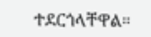ተደርጎላቸዋል።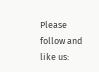Please follow and like us: